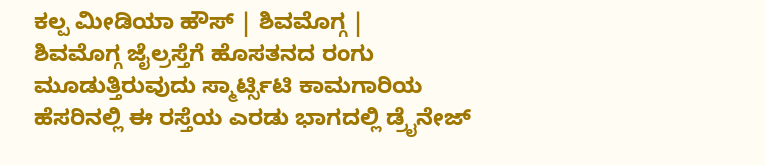ಕಲ್ಪ ಮೀಡಿಯಾ ಹೌಸ್ | ಶಿವಮೊಗ್ಗ |
ಶಿವಮೊಗ್ಗ ಜೈಲ್ರಸ್ತೆಗೆ ಹೊಸತನದ ರಂಗು ಮೂಡುತ್ತಿರುವುದು ಸ್ಮಾರ್ಟ್ಸಿಟಿ ಕಾಮಗಾರಿಯ ಹೆಸರಿನಲ್ಲಿ ಈ ರಸ್ತೆಯ ಎರಡು ಭಾಗದಲ್ಲಿ ಡ್ರೈನೇಜ್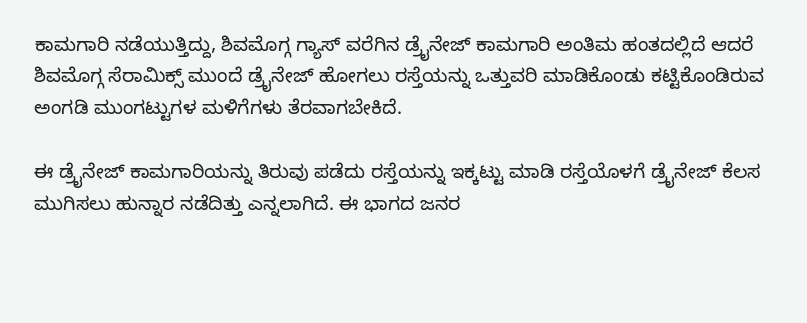ಕಾಮಗಾರಿ ನಡೆಯುತ್ತಿದ್ದು, ಶಿವಮೊಗ್ಗ ಗ್ಯಾಸ್ ವರೆಗಿನ ಡ್ರೈನೇಜ್ ಕಾಮಗಾರಿ ಅಂತಿಮ ಹಂತದಲ್ಲಿದೆ ಆದರೆ ಶಿವಮೊಗ್ಗ ಸೆರಾಮಿಕ್ಸ್ ಮುಂದೆ ಡ್ರೈನೇಜ್ ಹೋಗಲು ರಸ್ತೆಯನ್ನು ಒತ್ತುವರಿ ಮಾಡಿಕೊಂಡು ಕಟ್ಟಿಕೊಂಡಿರುವ ಅಂಗಡಿ ಮುಂಗಟ್ಟುಗಳ ಮಳಿಗೆಗಳು ತೆರವಾಗಬೇಕಿದೆ.

ಈ ಡ್ರೈನೇಜ್ ಕಾಮಗಾರಿಯನ್ನು ತಿರುವು ಪಡೆದು ರಸ್ತೆಯನ್ನು ಇಕ್ಕಟ್ಟು ಮಾಡಿ ರಸ್ತೆಯೊಳಗೆ ಡ್ರೈನೇಜ್ ಕೆಲಸ ಮುಗಿಸಲು ಹುನ್ನಾರ ನಡೆದಿತ್ತು ಎನ್ನಲಾಗಿದೆ. ಈ ಭಾಗದ ಜನರ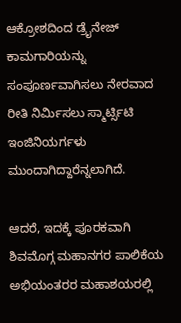ಆಕ್ರೋಶದಿಂದ ಡ್ರೈನೇಜ್ ಕಾಮಗಾರಿಯನ್ನು ಸಂಪೂರ್ಣವಾಗಿಸಲು ನೇರವಾದ ರೀತಿ ನಿರ್ಮಿಸಲು ಸ್ಮಾರ್ಟ್ಸಿಟಿ ಇಂಜಿನಿಯರ್ಗಳು ಮುಂದಾಗಿದ್ದಾರೆನ್ನಲಾಗಿದೆ.

ಆದರೆ, ಇದಕ್ಕೆ ಪೂರಕವಾಗಿ ಶಿವಮೊಗ್ಗ ಮಹಾನಗರ ಪಾಲಿಕೆಯ ಅಭಿಯಂತರರ ಮಹಾಶಯರಲ್ಲಿ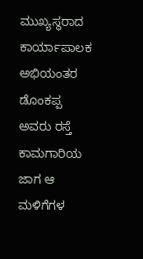ಮುಖ್ಯಸ್ಥರಾದ ಕಾರ್ಯಾಪಾಲಕ ಅಭಿಯಂತರ ಡೊಂಕಪ್ಪ ಅವರು ರಸ್ತೆ ಕಾಮಗಾರಿಯ ಜಾಗ ಆ ಮಳಿಗೆಗಳ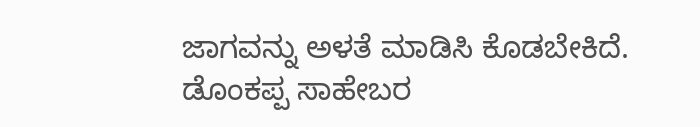ಜಾಗವನ್ನು ಅಳತೆ ಮಾಡಿಸಿ ಕೊಡಬೇಕಿದೆ. ಡೊಂಕಪ್ಪ ಸಾಹೇಬರ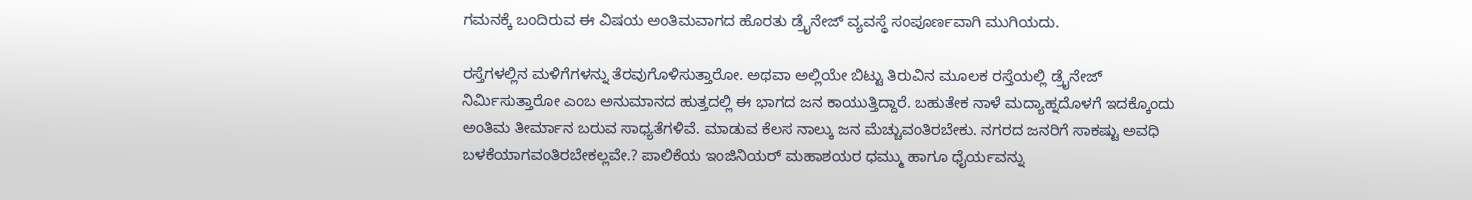ಗಮನಕ್ಕೆ ಬಂದಿರುವ ಈ ವಿಷಯ ಅಂತಿಮವಾಗದ ಹೊರತು ಡ್ರೈನೇಜ್ ವ್ಯವಸ್ಥೆ ಸಂಪೂರ್ಣವಾಗಿ ಮುಗಿಯದು.

ರಸ್ತೆಗಳಲ್ಲಿನ ಮಳಿಗೆಗಳನ್ನು ತೆರವುಗೊಳಿಸುತ್ತಾರೋ. ಅಥವಾ ಅಲ್ಲಿಯೇ ಬಿಟ್ಟು ತಿರುವಿನ ಮೂಲಕ ರಸ್ತೆಯಲ್ಲಿ ಡ್ರೈನೇಜ್ ನಿರ್ಮಿಸುತ್ತಾರೋ ಎಂಬ ಅನುಮಾನದ ಹುತ್ತದಲ್ಲಿ ಈ ಭಾಗದ ಜನ ಕಾಯುತ್ತಿದ್ದಾರೆ. ಬಹುತೇಕ ನಾಳೆ ಮದ್ಯಾಹ್ನದೊಳಗೆ ಇದಕ್ಕೊಂದು ಅಂತಿಮ ತೀರ್ಮಾನ ಬರುವ ಸಾಧ್ಯತೆಗಳಿವೆ. ಮಾಡುವ ಕೆಲಸ ನಾಲ್ಕು ಜನ ಮೆಚ್ಚುವಂತಿರಬೇಕು. ನಗರದ ಜನರಿಗೆ ಸಾಕಷ್ಟು ಅವಧಿ ಬಳಕೆಯಾಗವಂತಿರಬೇಕಲ್ಲವೇ.? ಪಾಲಿಕೆಯ ಇಂಜಿನಿಯರ್ ಮಹಾಶಯರ ಧಮ್ಮು ಹಾಗೂ ಧೈರ್ಯವನ್ನು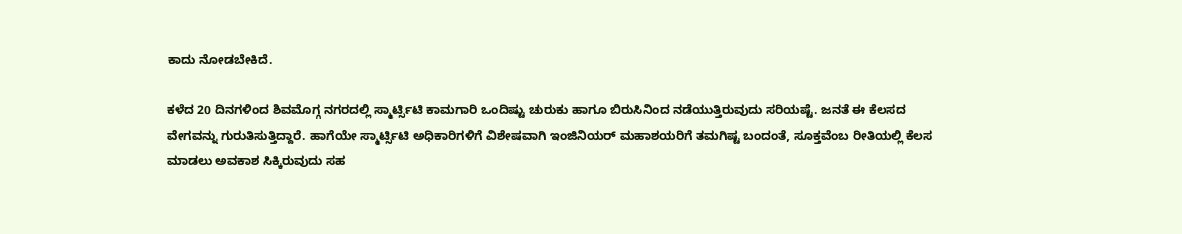ಕಾದು ನೋಡಬೇಕಿದೆ.

ಕಳೆದ 20 ದಿನಗಳಿಂದ ಶಿವಮೊಗ್ಗ ನಗರದಲ್ಲಿ ಸ್ಮಾರ್ಟ್ಸಿಟಿ ಕಾಮಗಾರಿ ಒಂದಿಷ್ಟು ಚುರುಕು ಹಾಗೂ ಬಿರುಸಿನಿಂದ ನಡೆಯುತ್ತಿರುವುದು ಸರಿಯಷ್ಟೆ. ಜನತೆ ಈ ಕೆಲಸದ ವೇಗವನ್ನು ಗುರುತಿಸುತ್ತಿದ್ದಾರೆ. ಹಾಗೆಯೇ ಸ್ಮಾರ್ಟ್ಸಿಟಿ ಅಧಿಕಾರಿಗಳಿಗೆ ವಿಶೇಷವಾಗಿ ಇಂಜಿನಿಯರ್ ಮಹಾಶಯರಿಗೆ ತಮಗಿಷ್ಟ ಬಂದಂತೆ, ಸೂಕ್ತವೆಂಬ ರೀತಿಯಲ್ಲಿ ಕೆಲಸ ಮಾಡಲು ಅವಕಾಶ ಸಿಕ್ಕಿರುವುದು ಸಹ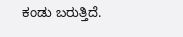ಕಂಡು ಬರುತ್ತಿದೆ.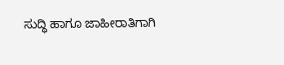ಸುದ್ಧಿ ಹಾಗೂ ಜಾಹೀರಾತಿಗಾಗಿ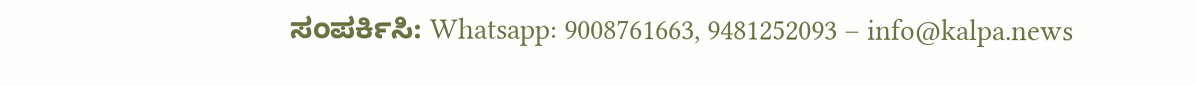ಸಂಪರ್ಕಿಸಿ: Whatsapp: 9008761663, 9481252093 – info@kalpa.news